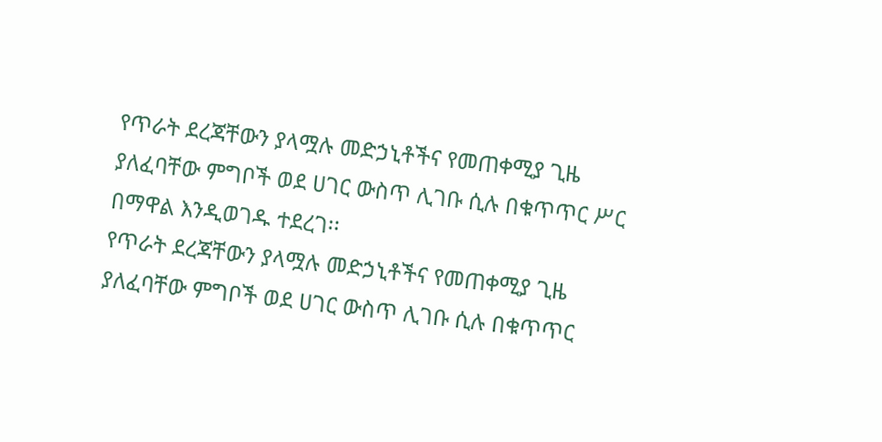የጥራት ደረጃቸውን ያላሟሉ መድኃኒቶችና የመጠቀሚያ ጊዜ ያለፈባቸው ምግቦች ወደ ሀገር ውስጥ ሊገቡ ሲሉ በቁጥጥር ሥር በማዋል እንዲወገዱ ተደረገ፡፡
የጥራት ደረጃቸውን ያላሟሉ መድኃኒቶችና የመጠቀሚያ ጊዜ ያለፈባቸው ምግቦች ወደ ሀገር ውስጥ ሊገቡ ሲሉ በቁጥጥር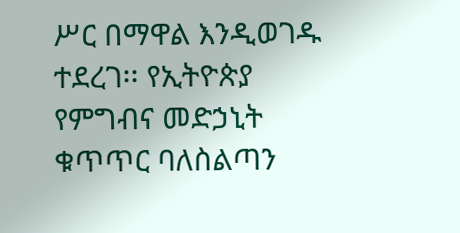ሥር በማዋል እንዲወገዱ ተደረገ፡፡ የኢትዮጵያ የምግብና መድኃኒት ቁጥጥር ባለስልጣን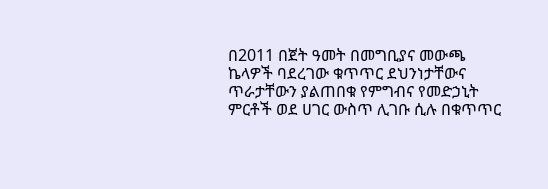በ2011 በጀት ዓመት በመግቢያና መውጫ ኬላዎች ባደረገው ቁጥጥር ደህንነታቸውና ጥራታቸውን ያልጠበቁ የምግብና የመድኃኒት ምርቶች ወደ ሀገር ውስጥ ሊገቡ ሲሉ በቁጥጥር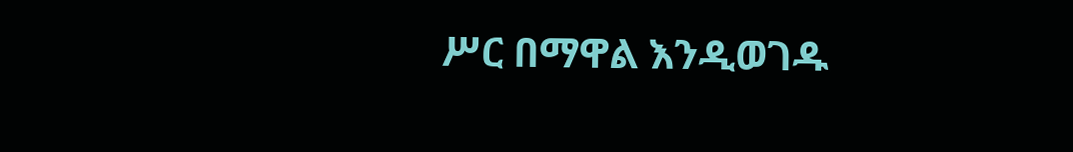ሥር በማዋል እንዲወገዱ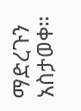ማድረጉን አስታወቀ።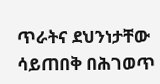ጥራትና ደህንነታቸው ሳይጠበቅ በሕገወጥ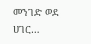መንገድ ወደ ሀገር…